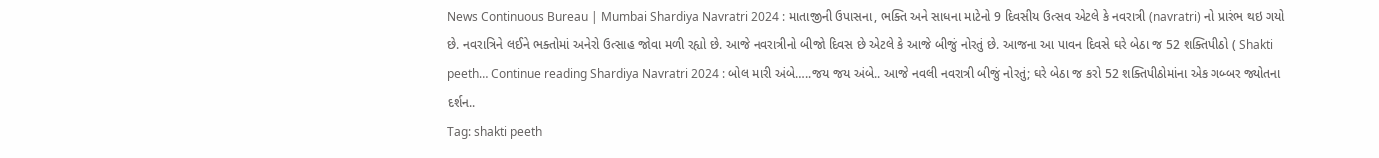News Continuous Bureau | Mumbai Shardiya Navratri 2024 : માતાજીની ઉપાસના, ભક્તિ અને સાધના માટેનો 9 દિવસીય ઉત્સવ એટલે કે નવરાત્રી (navratri) નો પ્રારંભ થઇ ગયો છે. નવરાત્રિને લઈને ભક્તોમાં અનેરો ઉત્સાહ જોવા મળી રહ્યો છે. આજે નવરાત્રીનો બીજો દિવસ છે એટલે કે આજે બીજું નોરતું છે. આજના આ પાવન દિવસે ઘરે બેઠા જ 52 શક્તિપીઠો ( Shakti peeth… Continue reading Shardiya Navratri 2024 : બોલ મારી અંબે…..જય જય અંબે.. આજે નવલી નવરાત્રી બીજું નોરતું; ઘરે બેઠા જ કરો 52 શક્તિપીઠોમાંના એક ગબ્બર જ્યોતના દર્શન..
Tag: shakti peeth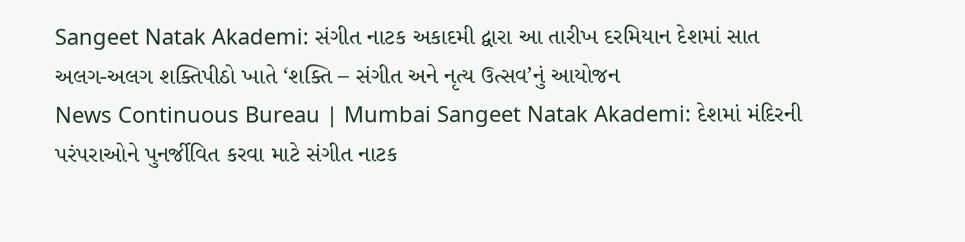Sangeet Natak Akademi: સંગીત નાટક અકાદમી દ્વારા આ તારીખ દરમિયાન દેશમાં સાત અલગ-અલગ શક્તિપીઠો ખાતે ‘શક્તિ – સંગીત અને નૃત્ય ઉત્સવ’નું આયોજન
News Continuous Bureau | Mumbai Sangeet Natak Akademi: દેશમાં મંદિરની પરંપરાઓને પુનર્જીવિત કરવા માટે સંગીત નાટક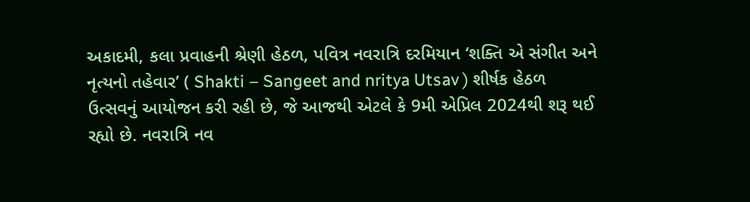અકાદમી, કલા પ્રવાહની શ્રેણી હેઠળ, પવિત્ર નવરાત્રિ દરમિયાન ‘શક્તિ એ સંગીત અને નૃત્યનો તહેવાર’ ( Shakti – Sangeet and nritya Utsav ) શીર્ષક હેઠળ ઉત્સવનું આયોજન કરી રહી છે, જે આજથી એટલે કે 9મી એપ્રિલ 2024થી શરૂ થઈ રહ્યો છે. નવરાત્રિ નવ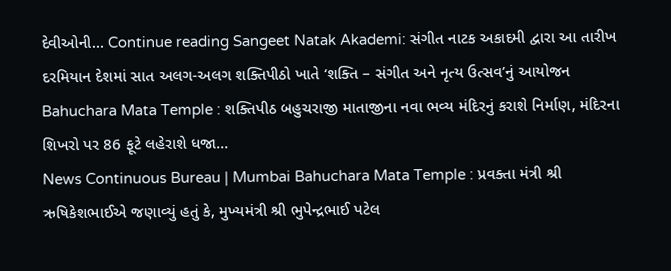દેવીઓની… Continue reading Sangeet Natak Akademi: સંગીત નાટક અકાદમી દ્વારા આ તારીખ દરમિયાન દેશમાં સાત અલગ-અલગ શક્તિપીઠો ખાતે ‘શક્તિ – સંગીત અને નૃત્ય ઉત્સવ’નું આયોજન
Bahuchara Mata Temple : શક્તિપીઠ બહુચરાજી માતાજીના નવા ભવ્ય મંદિરનું કરાશે નિર્માણ, મંદિરના શિખરો પર 86 ફૂટે લહેરાશે ધજા…
News Continuous Bureau | Mumbai Bahuchara Mata Temple : પ્રવક્તા મંત્રી શ્રી ઋષિકેશભાઈએ જણાવ્યું હતું કે, મુખ્યમંત્રી શ્રી ભુપેન્દ્રભાઈ પટેલ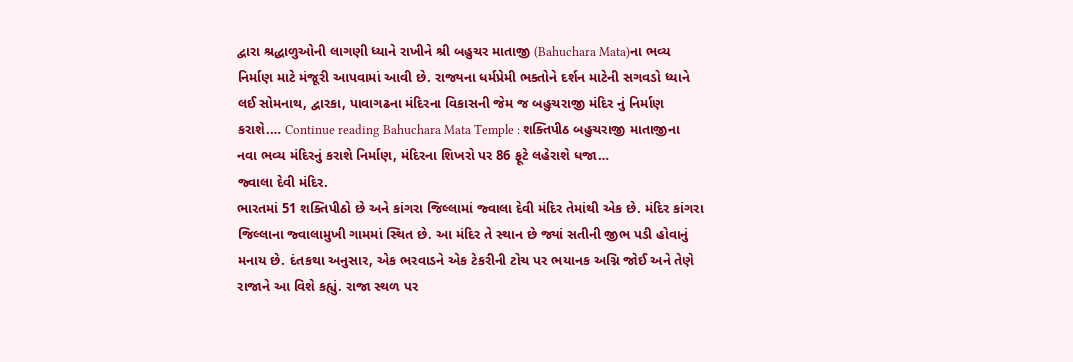દ્વારા શ્રદ્ધાળુઓની લાગણી ધ્યાને રાખીને શ્રી બહુચર માતાજી (Bahuchara Mata)ના ભવ્ય નિર્માણ માટે મંજૂરી આપવામાં આવી છે. રાજ્યના ધર્મપ્રેમી ભક્તોને દર્શન માટેની સગવડો ધ્યાને લઈ સોમનાથ, દ્વારકા, પાવાગઢના મંદિરના વિકાસની જેમ જ બહુચરાજી મંદિર નું નિર્માણ કરાશે.… Continue reading Bahuchara Mata Temple : શક્તિપીઠ બહુચરાજી માતાજીના નવા ભવ્ય મંદિરનું કરાશે નિર્માણ, મંદિરના શિખરો પર 86 ફૂટે લહેરાશે ધજા…
જ્વાલા દેવી મંદિર.
ભારતમાં 51 શક્તિપીઠો છે અને કાંગરા જિલ્લામાં જ્વાલા દેવી મંદિર તેમાંથી એક છે. મંદિર કાંગરા જિલ્લાના જ્વાલામુખી ગામમાં સ્થિત છે. આ મંદિર તે સ્થાન છે જ્યાં સતીની જીભ પડી હોવાનું મનાય છે. દંતકથા અનુસાર, એક ભરવાડને એક ટેકરીની ટોચ પર ભયાનક અગ્નિ જોઈ અને તેણે રાજાને આ વિશે કહ્યું. રાજા સ્થળ પર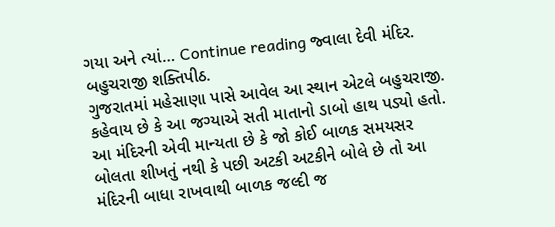ગયા અને ત્યાં… Continue reading જ્વાલા દેવી મંદિર.
બહુચરાજી શક્તિપીઠ.
ગુજરાતમાં મહેસાણા પાસે આવેલ આ સ્થાન એટલે બહુચરાજી. કહેવાય છે કે આ જગ્યાએ સતી માતાનો ડાબો હાથ પડ્યો હતો. આ મંદિરની એવી માન્યતા છે કે જો કોઈ બાળક સમયસર બોલતા શીખતું નથી કે પછી અટકી અટકીને બોલે છે તો આ મંદિરની બાધા રાખવાથી બાળક જલ્દી જ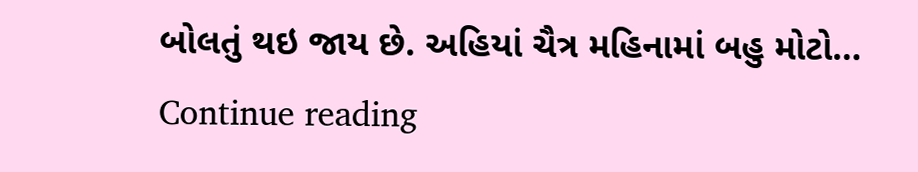બોલતું થઇ જાય છે. અહિયાં ચૈત્ર મહિનામાં બહુ મોટો… Continue reading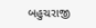બહુચરાજી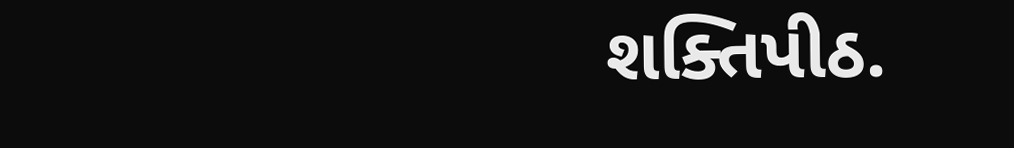શક્તિપીઠ.